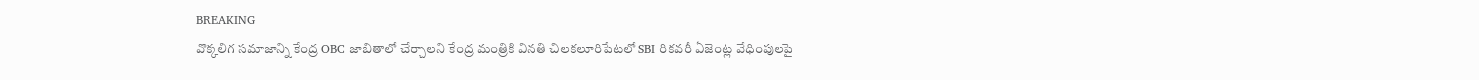BREAKING
వొక్కలిగ సమాజాన్ని కేంద్ర OBC జాబితాలో చేర్చాలని కేంద్ర మంత్రికి వినతి చిలకలూరిపేటలో SBI రికవరీ ఏజెంట్ల వేధింపులపై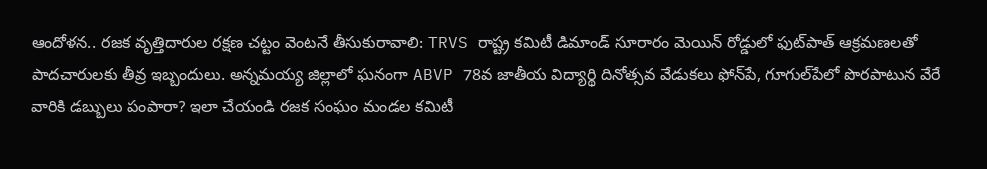ఆందోళన.. రజక వృత్తిదారుల రక్షణ చట్టం వెంటనే తీసుకురావాలి: TRVS రాష్ట్ర కమిటీ డిమాండ్ సూరారం మెయిన్ రోడ్డులో ఫుట్‌పాత్ ఆక్రమణలతో పాదచారులకు తీవ్ర ఇబ్బందులు. అన్నమయ్య జిల్లాలో ఘనంగా ABVP 78వ జాతీయ విద్యార్థి దినోత్సవ వేడుకలు ఫోన్‌పే, గూగుల్‌పేలో పొరపాటున వేరే వారికి డబ్బులు పంపారా? ఇలా చేయండి రజక సంఘం మండల కమిటీ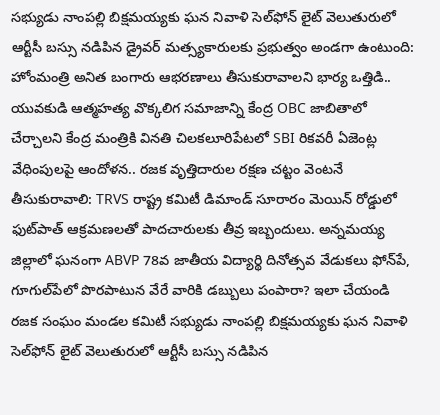సభ్యుడు నాంపల్లి బిక్షమయ్యకు ఘన నివాళి సెల్‌ఫోన్ లైట్ వెలుతురులో ఆర్టీసీ బస్సు నడిపిన డ్రైవర్ మత్స్యకారులకు ప్రభుత్వం అండగా ఉంటుంది: హోంమంత్రి అనిత బంగారు ఆభరణాలు తీసుకురావాలని భార్య ఒత్తిడి.. యువకుడి ఆత్మహత్య వొక్కలిగ సమాజాన్ని కేంద్ర OBC జాబితాలో చేర్చాలని కేంద్ర మంత్రికి వినతి చిలకలూరిపేటలో SBI రికవరీ ఏజెంట్ల వేధింపులపై ఆందోళన.. రజక వృత్తిదారుల రక్షణ చట్టం వెంటనే తీసుకురావాలి: TRVS రాష్ట్ర కమిటీ డిమాండ్ సూరారం మెయిన్ రోడ్డులో ఫుట్‌పాత్ ఆక్రమణలతో పాదచారులకు తీవ్ర ఇబ్బందులు. అన్నమయ్య జిల్లాలో ఘనంగా ABVP 78వ జాతీయ విద్యార్థి దినోత్సవ వేడుకలు ఫోన్‌పే, గూగుల్‌పేలో పొరపాటున వేరే వారికి డబ్బులు పంపారా? ఇలా చేయండి రజక సంఘం మండల కమిటీ సభ్యుడు నాంపల్లి బిక్షమయ్యకు ఘన నివాళి సెల్‌ఫోన్ లైట్ వెలుతురులో ఆర్టీసీ బస్సు నడిపిన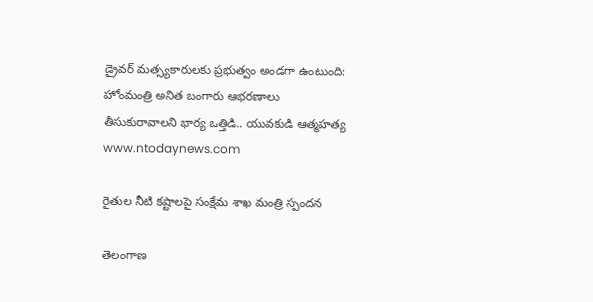డ్రైవర్ మత్స్యకారులకు ప్రభుత్వం అండగా ఉంటుంది: హోంమంత్రి అనిత బంగారు ఆభరణాలు తీసుకురావాలని భార్య ఒత్తిడి.. యువకుడి ఆత్మహత్య
www.ntodaynews.com

రైతుల నీటి కష్టాలపై సంక్షేమ శాఖ మంత్రి స్పందన

తెలంగాణ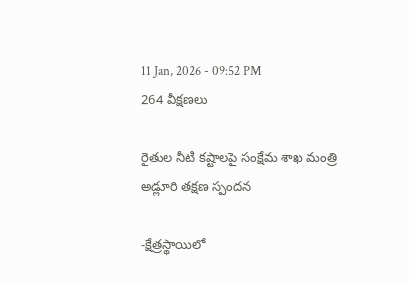11 Jan, 2026 - 09:52 PM
264 వీక్షణలు

రైతుల నీటి కష్టాలపై సంక్షేమ శాఖ మంత్రి అడ్లూరి తక్షణ స్పందన

-క్షేత్రస్థాయిలో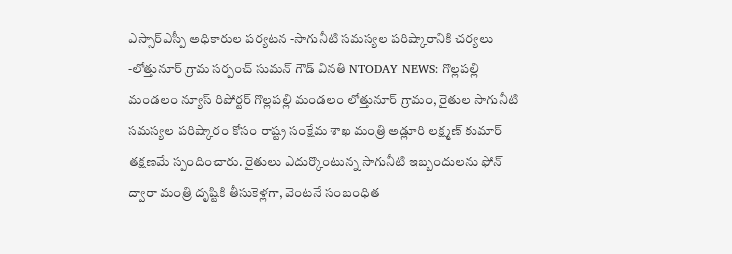ఎస్సార్ఎస్పీ అధికారుల పర్యటన -సాగునీటి సమస్యల పరిష్కారానికి చర్యలు -లోత్తునూర్ గ్రామ సర్పంచ్ సుమన్ గౌడ్ వినతి NTODAY NEWS: గొల్లపల్లి మండలం న్యూస్ రిపోర్టర్ గొల్లపల్లి మండలం లోత్తునూర్ గ్రామం, రైతుల సాగునీటి సమస్యల పరిష్కారం కోసం రాష్ట్ర సంక్షేమ శాఖ మంత్రి అడ్లూరి లక్ష్మణ్ కుమార్ తక్షణమే స్పందించారు. రైతులు ఎదుర్కొంటున్న సాగునీటి ఇబ్బందులను ఫోన్ ద్వారా మంత్రి దృష్టికి తీసుకెళ్లగా, వెంటనే సంబంధిత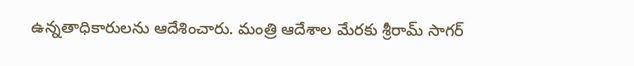ఉన్నతాధికారులను ఆదేశించారు. మంత్రి ఆదేశాల మేరకు శ్రీరామ్ సాగర్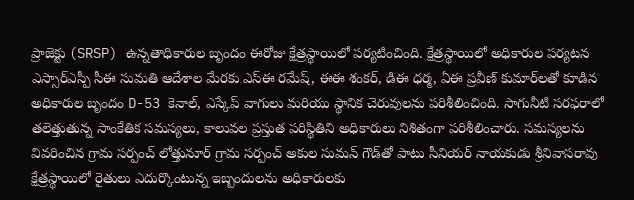ప్రాజెక్టు (SRSP) ఉన్నతాధికారుల బృందం ఈరోజు క్షేత్రస్థాయిలో పర్యటించింది. క్షేత్రస్థాయిలో అధికారుల పర్యటన ఎస్సార్ఎస్పీ సీఈ సుమతి ఆదేశాల మేరకు ఎస్ఈ రమేష్, ఈఈ శంకర్, డిఈ ధర్మ, ఏఈ ప్రవీణ్ కుమార్‌లతో కూడిన అధికారుల బృందం D-53 కెనాల్, ఎస్కేప్ వాగులు మరియు స్థానిక చెరువులను పరిశీలించింది. సాగునీటి సరఫరాలో తలెత్తుతున్న సాంకేతిక సమస్యలు, కాలువల ప్రస్తుత పరిస్థితిని అధికారులు నిశితంగా పరిశీలించారు. సమస్యలను వివరించిన గ్రామ సర్పంచ్ లోత్తునూర్ గ్రామ సర్పంచ్ అకుల సుమన్ గౌడ్‌తో పాటు సీనియర్ నాయకుడు శ్రీనివాసరావు క్షేత్రస్థాయిలో రైతులు ఎదుర్కొంటున్న ఇబ్బందులను అధికారులకు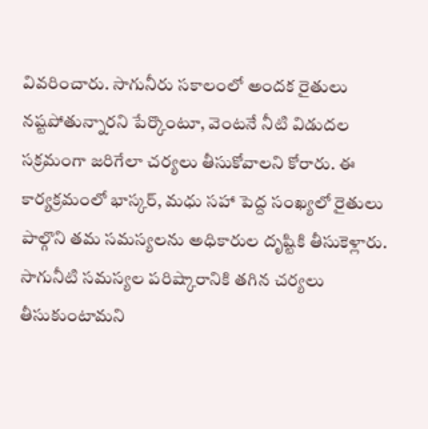వివరించారు. సాగునీరు సకాలంలో అందక రైతులు నష్టపోతున్నారని పేర్కొంటూ, వెంటనే నీటి విడుదల సక్రమంగా జరిగేలా చర్యలు తీసుకోవాలని కోరారు. ఈ కార్యక్రమంలో భాస్కర్, మధు సహా పెద్ద సంఖ్యలో రైతులు పాల్గొని తమ సమస్యలను అధికారుల దృష్టికి తీసుకెళ్లారు. సాగునీటి సమస్యల పరిష్కారానికి తగిన చర్యలు తీసుకుంటామని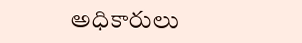అధికారులు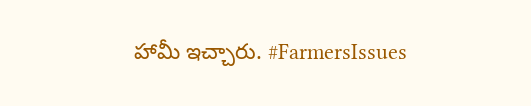హామీ ఇచ్చారు. #FarmersIssues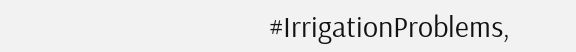#IrrigationProblems,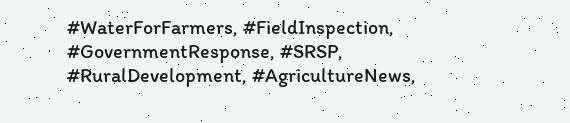#WaterForFarmers, #FieldInspection, #GovernmentResponse, #SRSP, #RuralDevelopment, #AgricultureNews,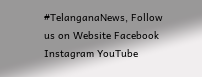#TelanganaNews, Follow us on Website Facebook Instagram YouTube